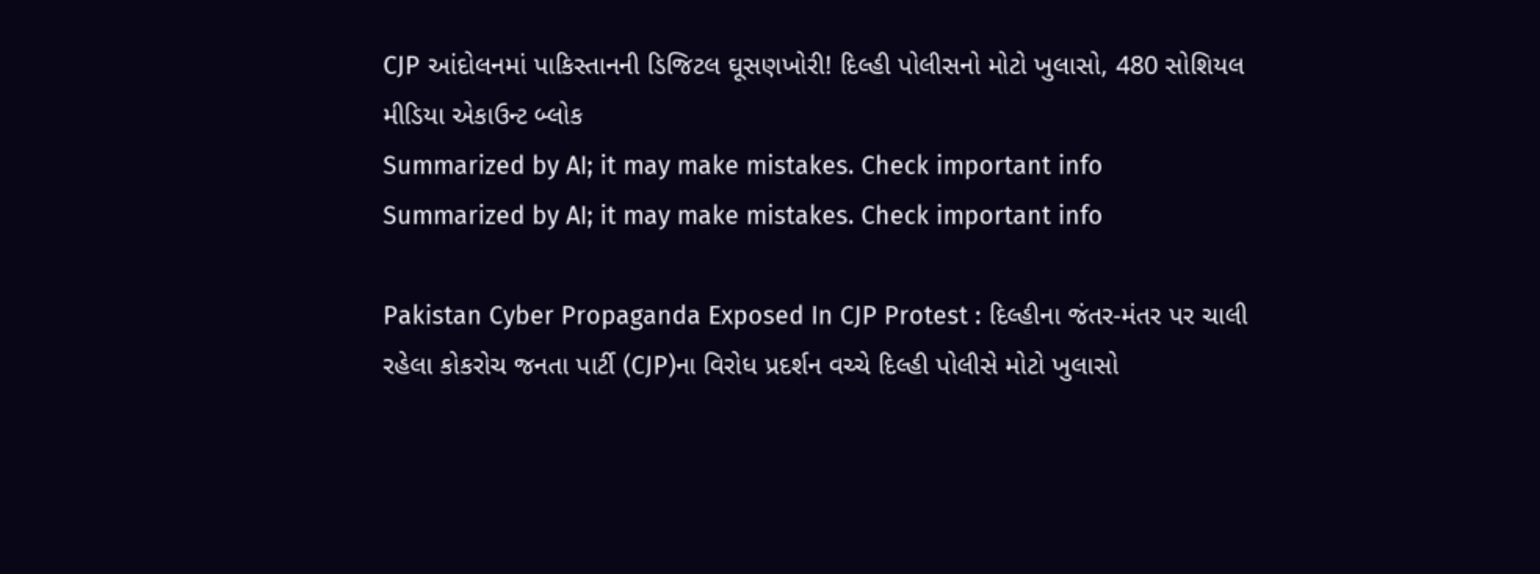CJP આંદોલનમાં પાકિસ્તાનની ડિજિટલ ઘૂસણખોરી! દિલ્હી પોલીસનો મોટો ખુલાસો, 480 સોશિયલ મીડિયા એકાઉન્ટ બ્લોક
Summarized by AI; it may make mistakes. Check important info
Summarized by AI; it may make mistakes. Check important info

Pakistan Cyber Propaganda Exposed In CJP Protest : દિલ્હીના જંતર-મંતર પર ચાલી રહેલા કોકરોચ જનતા પાર્ટી (CJP)ના વિરોધ પ્રદર્શન વચ્ચે દિલ્હી પોલીસે મોટો ખુલાસો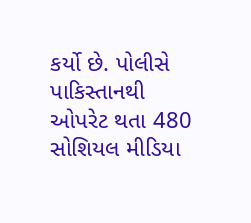કર્યો છે. પોલીસે પાકિસ્તાનથી ઓપરેટ થતા 480 સોશિયલ મીડિયા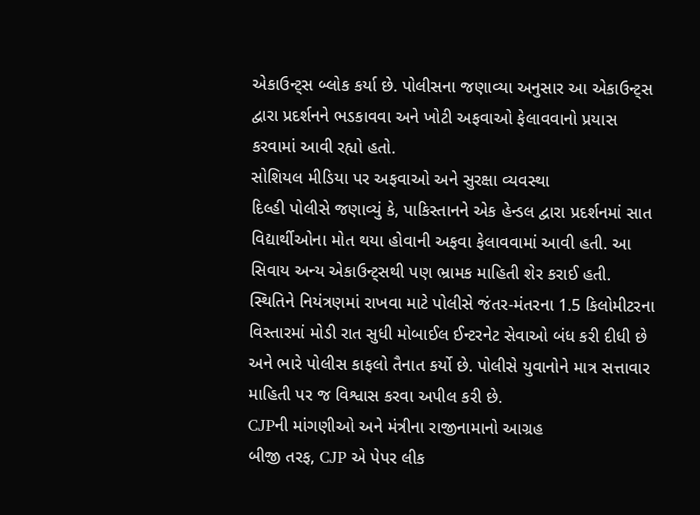એકાઉન્ટ્સ બ્લોક કર્યા છે. પોલીસના જણાવ્યા અનુસાર આ એકાઉન્ટ્સ દ્વારા પ્રદર્શનને ભડકાવવા અને ખોટી અફવાઓ ફેલાવવાનો પ્રયાસ કરવામાં આવી રહ્યો હતો.
સોશિયલ મીડિયા પર અફવાઓ અને સુરક્ષા વ્યવસ્થા
દિલ્હી પોલીસે જણાવ્યું કે, પાકિસ્તાનને એક હેન્ડલ દ્વારા પ્રદર્શનમાં સાત વિદ્યાર્થીઓના મોત થયા હોવાની અફવા ફેલાવવામાં આવી હતી. આ સિવાય અન્ય એકાઉન્ટ્સથી પણ ભ્રામક માહિતી શેર કરાઈ હતી. સ્થિતિને નિયંત્રણમાં રાખવા માટે પોલીસે જંતર-મંતરના 1.5 કિલોમીટરના વિસ્તારમાં મોડી રાત સુધી મોબાઈલ ઈન્ટરનેટ સેવાઓ બંધ કરી દીધી છે અને ભારે પોલીસ કાફલો તૈનાત કર્યો છે. પોલીસે યુવાનોને માત્ર સત્તાવાર માહિતી પર જ વિશ્વાસ કરવા અપીલ કરી છે.
CJPની માંગણીઓ અને મંત્રીના રાજીનામાનો આગ્રહ
બીજી તરફ, CJP એ પેપર લીક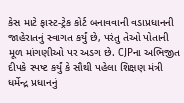કેસ માટે ફાસ્ટ-ટ્રેક કોર્ટ બનાવવાની વડાપ્રધાનની જાહેરાતનું સ્વાગત કર્યું છે, પરંતુ તેઓ પોતાની મૂળ માંગણીઓ પર અડગ છે. CJPના અભિજીત દીપકે સ્પષ્ટ કર્યું કે સૌથી પહેલા શિક્ષણ મંત્રી ધર્મેન્દ્ર પ્રધાનનું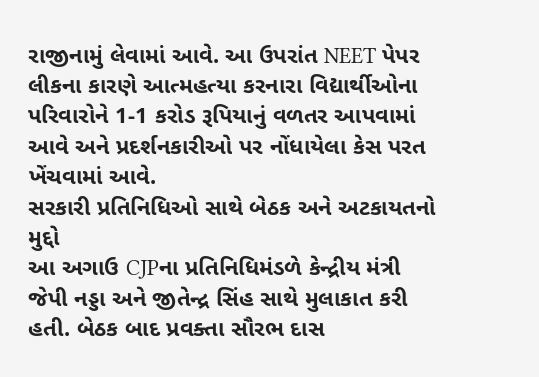રાજીનામું લેવામાં આવે. આ ઉપરાંત NEET પેપર લીકના કારણે આત્મહત્યા કરનારા વિદ્યાર્થીઓના પરિવારોને 1-1 કરોડ રૂપિયાનું વળતર આપવામાં આવે અને પ્રદર્શનકારીઓ પર નોંધાયેલા કેસ પરત ખેંચવામાં આવે.
સરકારી પ્રતિનિધિઓ સાથે બેઠક અને અટકાયતનો મુદ્દો
આ અગાઉ CJPના પ્રતિનિધિમંડળે કેન્દ્રીય મંત્રી જેપી નડ્ડા અને જીતેન્દ્ર સિંહ સાથે મુલાકાત કરી હતી. બેઠક બાદ પ્રવક્તા સૌરભ દાસ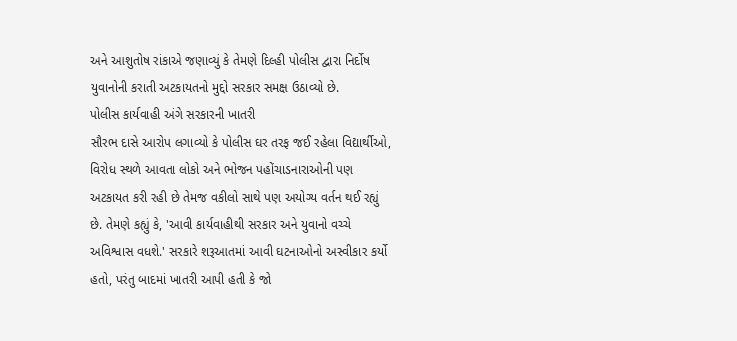અને આશુતોષ રાંકાએ જણાવ્યું કે તેમણે દિલ્હી પોલીસ દ્વારા નિર્દોષ યુવાનોની કરાતી અટકાયતનો મુદ્દો સરકાર સમક્ષ ઉઠાવ્યો છે.
પોલીસ કાર્યવાહી અંગે સરકારની ખાતરી
સૌરભ દાસે આરોપ લગાવ્યો કે પોલીસ ઘર તરફ જઈ રહેલા વિદ્યાર્થીઓ, વિરોધ સ્થળે આવતા લોકો અને ભોજન પહોંચાડનારાઓની પણ અટકાયત કરી રહી છે તેમજ વકીલો સાથે પણ અયોગ્ય વર્તન થઈ રહ્યું છે. તેમણે કહ્યું કે, 'આવી કાર્યવાહીથી સરકાર અને યુવાનો વચ્ચે અવિશ્વાસ વધશે.' સરકારે શરૂઆતમાં આવી ઘટનાઓનો અસ્વીકાર કર્યો હતો, પરંતુ બાદમાં ખાતરી આપી હતી કે જો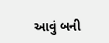આવું બની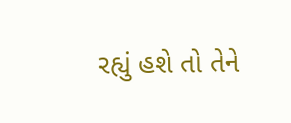રહ્યું હશે તો તેને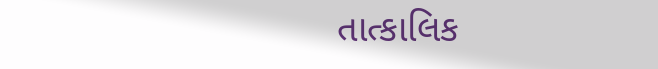તાત્કાલિક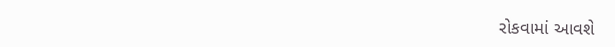રોકવામાં આવશે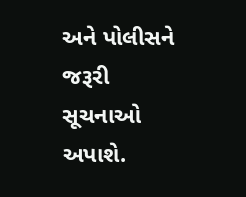અને પોલીસને જરૂરી સૂચનાઓ અપાશે.